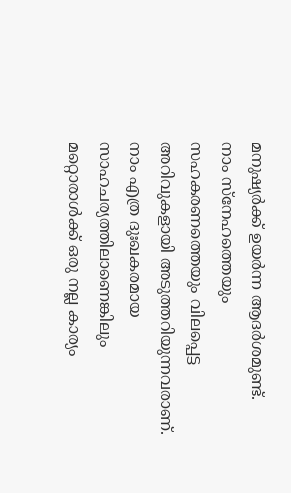മനുഷ്യർക്ക് ഉയർന്ന ആദർശമുണ്ട്. നാം സ്നേഹത്തെയും സഹകരണത്തെയും വിലപ്പെട്ട അറിവുകളായി അടുത്തറിയുന്നവരാണ്. നാം എത്ര ദുഃഖകരമായ സാഹചര്യത്തിലാണെങ്കിലും മറ്റൊരാൾക്ക് ഒരു നല്ല കാര്യം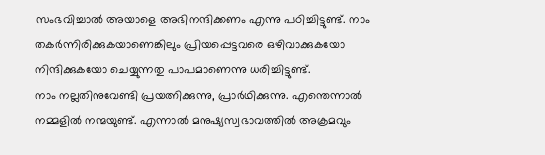സംഭവിച്ചാൽ അയാളെ അഭിനന്ദിക്കണം എന്നു പഠിച്ചിട്ടുണ്ട്. നാം തകർന്നിരിക്കുകയാണെങ്കിലും പ്രിയപ്പെട്ടവരെ ഒഴിവാക്കുകയോ നിന്ദിക്കുകയോ ചെയ്യുന്നതു പാപമാണെന്നു ധരിച്ചിട്ടുണ്ട്.
നാം നല്ലതിനുവേണ്ടി പ്രയത്നിക്കുന്നു, പ്രാർഥിക്കുന്നു. എന്തെന്നാൽ നമ്മളിൽ നന്മയുണ്ട്. എന്നാൽ മനുഷ്യസ്വഭാവത്തിൽ അക്രമവും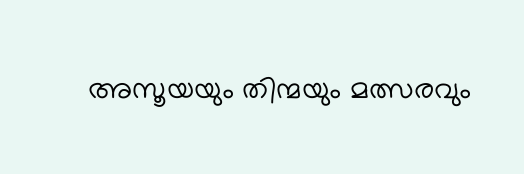അസൂയയും തിന്മയും മത്സരവും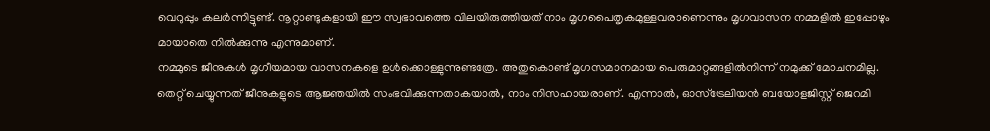വെറുപ്പും കലർന്നിട്ടുണ്ട്. നൂറ്റാണ്ടുകളായി ഈ സ്വഭാവത്തെ വിലയിരുത്തിയത് നാം മൃഗപൈതൃകമുള്ളവരാണെന്നും മൃഗവാസന നമ്മളിൽ ഇപ്പോഴും മായാതെ നിൽക്കുന്നു എന്നുമാണ്.
നമ്മുടെ ജീനുകൾ മൃഗീയമായ വാസനകളെ ഉൾക്കൊള്ളുന്നുണ്ടത്രേ. അതുകൊണ്ട് മൃഗസമാനമായ പെരുമാറ്റങ്ങളിൽനിന്ന് നമുക്ക് മോചനമില്ല. തെറ്റ് ചെയ്യുന്നത് ജീനുകളുടെ ആജ്ഞയിൽ സംഭവിക്കുന്നതാകയാൽ, നാം നിസഹായരാണ്. എന്നാൽ, ഓസ്ട്രേലിയൻ ബയോളജിസ്റ്റ് ജെറമി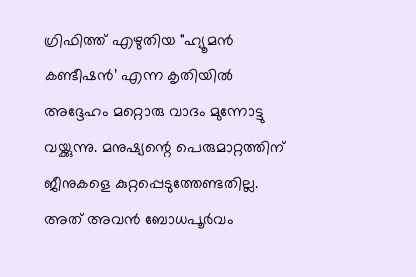ഗ്രിഫിത്ത് എഴുതിയ "ഹ്യൂമൻ കണ്ടീഷൻ’ എന്ന കൃതിയിൽ അദ്ദേഹം മറ്റൊരു വാദം മുന്നോട്ടു വയ്ക്കുന്നു. മനുഷ്യന്റെ പെരുമാറ്റത്തിന് ജീനുകളെ കുറ്റപ്പെടുത്തേണ്ടതില്ല. അത് അവൻ ബോധപൂർവം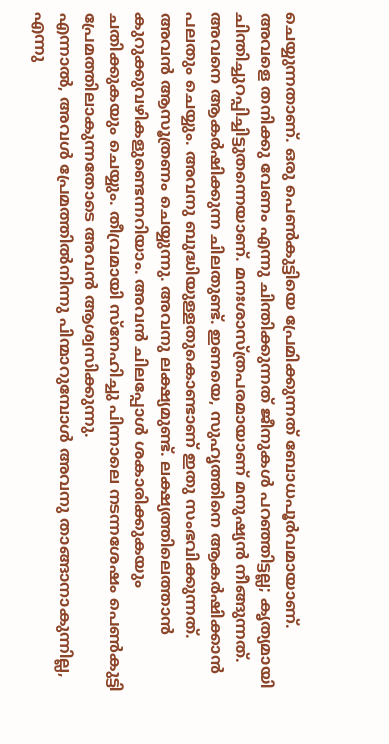ചെയ്യുന്നതാണ്. ഒരു പെൺകുട്ടിയെ പ്രേമിക്കുന്നത് ബോധപൂർവമായാണ്.
അവളെ തനിക്കു വേണം എന്നു ചിന്തിക്കുന്നത് ജീനുകൾ പറഞ്ഞിട്ടല്ല; കൃത്യമായി ചിന്തിച്ചുറപ്പിച്ചിട്ടുതന്നെയാണ്. മനഃശാസ്ത്രപരമായാണ് മനുഷ്യൻ നീങ്ങുന്നത്. അവനെ ആകർഷിക്കുന്ന ചിലതുണ്ട്. ഇണയെ, സുഹൃത്തിനെ ആകർഷിക്കാൻ പലതും ചെയ്യും. അവനു ബുദ്ധിയുള്ളതുകൊണ്ടാണ് ഇതു സംഭവിക്കുന്നത്. അവൻ ആസൂത്രണം ചെയ്യുന്നു. അവനു ലക്ഷ്യമുണ്ട്. ലക്ഷ്യത്തിലെത്താൻ കുറുക്കുവഴികളുണ്ടെന്നറിയാം. അവൻ ചിലപ്പോൾ ശകാരിക്കുകയും ചതിക്കുകയും ചെയ്യും. തീവ്രമായി സ്നേഹിച്ചു പിന്നാലെ നടന്നശേഷം പെൺകുട്ടി പ്രേമത്തിലാകുന്നതോടെ അവൻ ആശ്വസിക്കുന്നു.
എന്നാൽ, അവൾ പ്രേമത്തിൽനിന്നു പിന്മാറുമ്പോൾ അവനു താങ്ങാനാകുന്നില്ല, എന്നു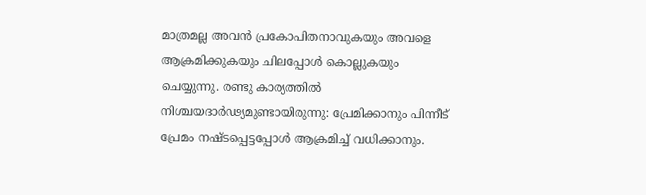മാത്രമല്ല അവൻ പ്രകോപിതനാവുകയും അവളെ ആക്രമിക്കുകയും ചിലപ്പോൾ കൊല്ലുകയും ചെയ്യുന്നു. രണ്ടു കാര്യത്തിൽ നിശ്ചയദാർഢ്യമുണ്ടായിരുന്നു: പ്രേമിക്കാനും പിന്നീട് പ്രേമം നഷ്ടപ്പെട്ടപ്പോൾ ആക്രമിച്ച് വധിക്കാനും.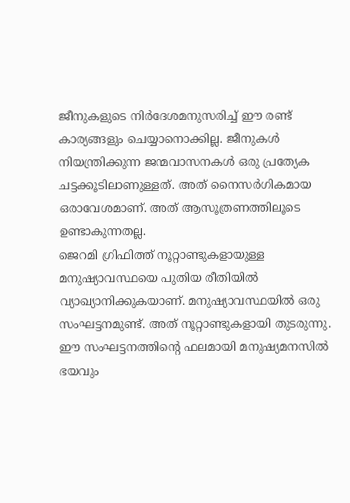ജീനുകളുടെ നിർദേശമനുസരിച്ച് ഈ രണ്ട് കാര്യങ്ങളും ചെയ്യാനൊക്കില്ല. ജീനുകൾ നിയന്ത്രിക്കുന്ന ജന്മവാസനകൾ ഒരു പ്രത്യേക ചട്ടക്കൂടിലാണുള്ളത്. അത് നൈസർഗികമായ ഒരാവേശമാണ്. അത് ആസൂത്രണത്തിലൂടെ ഉണ്ടാകുന്നതല്ല.
ജെറമി ഗ്രിഫിത്ത് നൂറ്റാണ്ടുകളായുള്ള മനുഷ്യാവസ്ഥയെ പുതിയ രീതിയിൽ വ്യാഖ്യാനിക്കുകയാണ്. മനുഷ്യാവസ്ഥയിൽ ഒരു സംഘട്ടനമുണ്ട്. അത് നൂറ്റാണ്ടുകളായി തുടരുന്നു. ഈ സംഘട്ടനത്തിന്റെ ഫലമായി മനുഷ്യമനസിൽ ഭയവും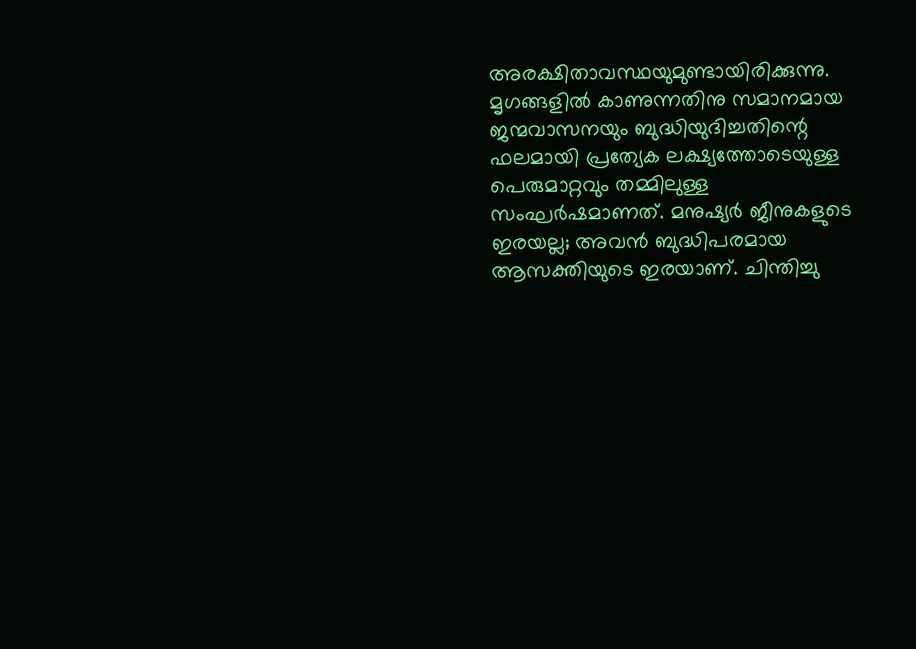അരക്ഷിതാവസ്ഥയുമുണ്ടായിരിക്കുന്നു. മൃഗങ്ങളിൽ കാണുന്നതിനു സമാനമായ ജന്മവാസനയും ബുദ്ധിയുദിച്ചതിന്റെ ഫലമായി പ്രത്യേക ലക്ഷ്യത്തോടെയുള്ള പെരുമാറ്റവും തമ്മിലുള്ള സംഘർഷമാണത്. മനുഷ്യർ ജീനുകളുടെ ഇരയല്ല; അവൻ ബുദ്ധിപരമായ ആസക്തിയുടെ ഇരയാണ്. ചിന്തിച്ചു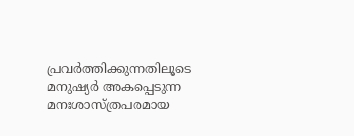പ്രവർത്തിക്കുന്നതിലൂടെ മനുഷ്യർ അകപ്പെടുന്ന മനഃശാസ്ത്രപരമായ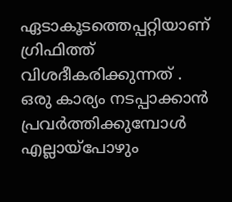ഏടാകൂടത്തെപ്പറ്റിയാണ് ഗ്രിഫിത്ത് വിശദീകരിക്കുന്നത് .
ഒരു കാര്യം നടപ്പാക്കാൻ പ്രവർത്തിക്കുമ്പോൾ എല്ലായ്പോഴും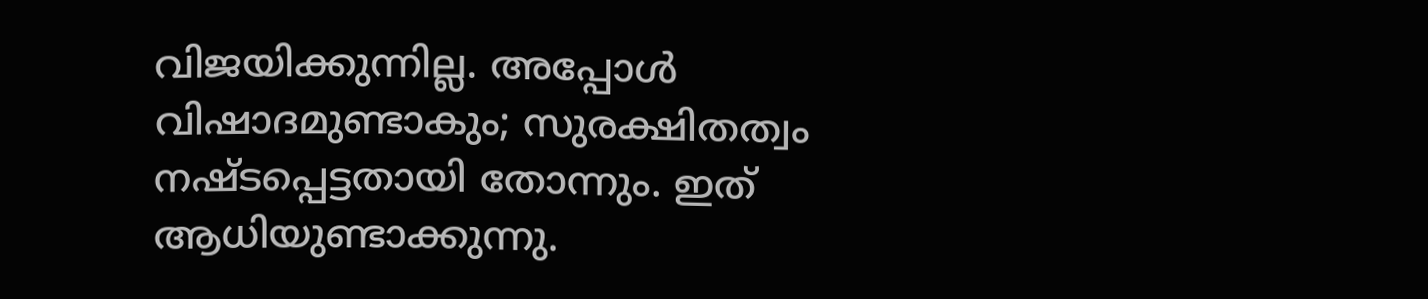വിജയിക്കുന്നില്ല. അപ്പോൾ വിഷാദമുണ്ടാകും; സുരക്ഷിതത്വം നഷ്ടപ്പെട്ടതായി തോന്നും. ഇത് ആധിയുണ്ടാക്കുന്നു.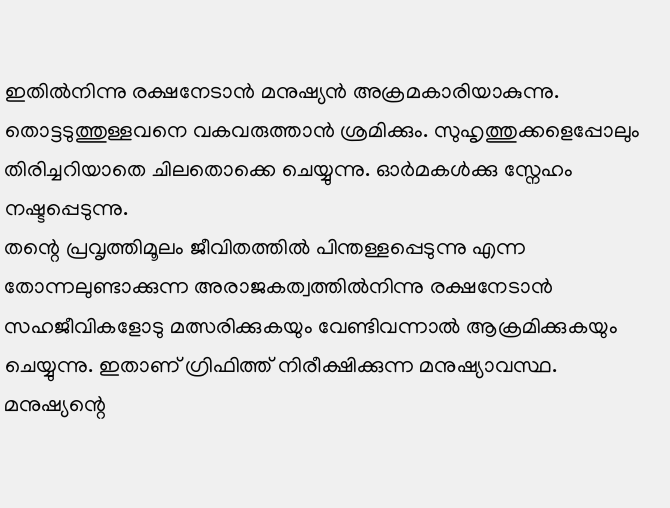ഇതിൽനിന്നു രക്ഷനേടാൻ മനുഷ്യൻ അക്രമകാരിയാകുന്നു. തൊട്ടടുത്തുള്ളവനെ വകവരുത്താൻ ശ്രമിക്കും. സുഹൃത്തുക്കളെപ്പോലും തിരിച്ചറിയാതെ ചിലതൊക്കെ ചെയ്യുന്നു. ഓർമകൾക്കു സ്നേഹം നഷ്ടപ്പെടുന്നു.
തന്റെ പ്രവൃത്തിമൂലം ജീവിതത്തിൽ പിന്തള്ളപ്പെടുന്നു എന്ന തോന്നലുണ്ടാക്കുന്ന അരാജകത്വത്തിൽനിന്നു രക്ഷനേടാൻ സഹജീവികളോടു മത്സരിക്കുകയും വേണ്ടിവന്നാൽ ആക്രമിക്കുകയും ചെയ്യുന്നു. ഇതാണ് ഗ്രിഫിത്ത് നിരീക്ഷിക്കുന്ന മനുഷ്യാവസ്ഥ. മനുഷ്യന്റെ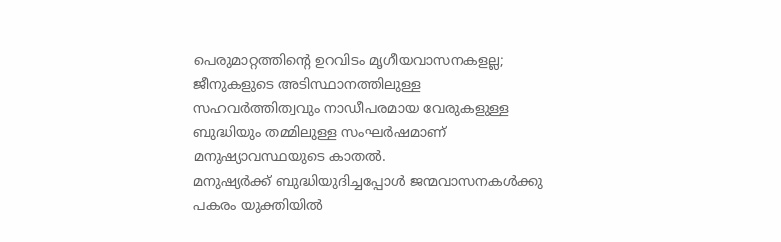പെരുമാറ്റത്തിന്റെ ഉറവിടം മൃഗീയവാസനകളല്ല; ജീനുകളുടെ അടിസ്ഥാനത്തിലുള്ള സഹവർത്തിത്വവും നാഡീപരമായ വേരുകളുള്ള ബുദ്ധിയും തമ്മിലുള്ള സംഘർഷമാണ് മനുഷ്യാവസ്ഥയുടെ കാതൽ.
മനുഷ്യർക്ക് ബുദ്ധിയുദിച്ചപ്പോൾ ജന്മവാസനകൾക്കു പകരം യുക്തിയിൽ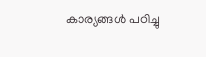കാര്യങ്ങൾ പഠിച്ചു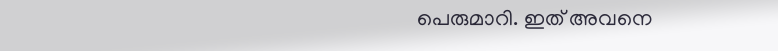പെരുമാറി. ഇത് അവനെ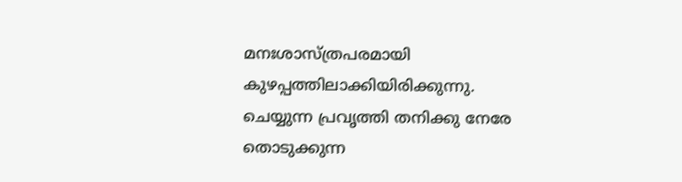മനഃശാസ്ത്രപരമായി കുഴപ്പത്തിലാക്കിയിരിക്കുന്നു. ചെയ്യുന്ന പ്രവൃത്തി തനിക്കു നേരേ തൊടുക്കുന്ന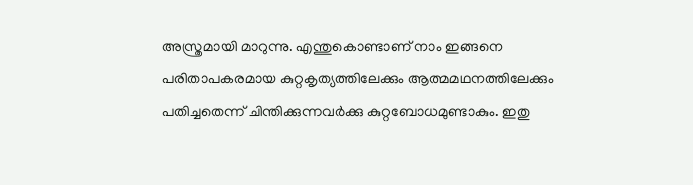അസ്ത്രമായി മാറുന്നു. എന്തുകൊണ്ടാണ് നാം ഇങ്ങനെ പരിതാപകരമായ കുറ്റകൃത്യത്തിലേക്കും ആത്മമഥനത്തിലേക്കും പതിച്ചതെന്ന് ചിന്തിക്കുന്നവർക്കു കുറ്റബോധമുണ്ടാകും. ഇതു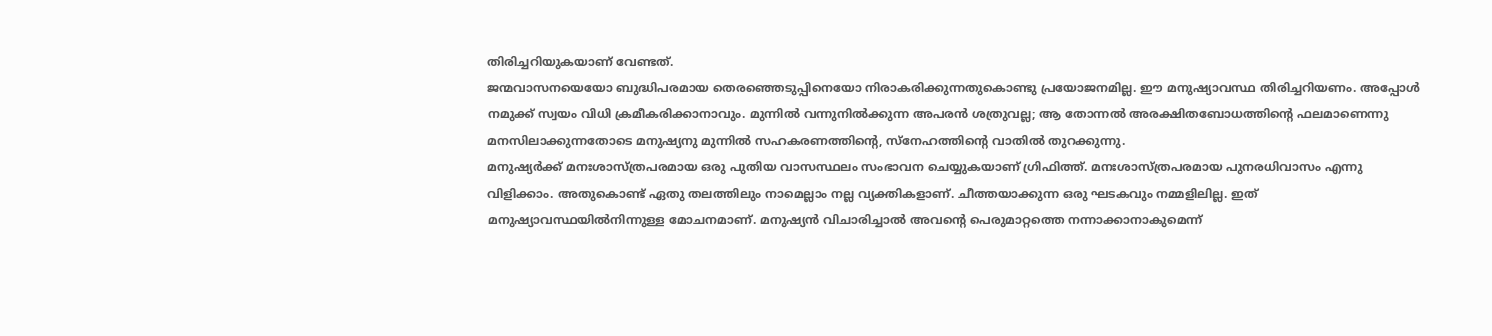തിരിച്ചറിയുകയാണ് വേണ്ടത്.
ജന്മവാസനയെയോ ബുദ്ധിപരമായ തെരഞ്ഞെടുപ്പിനെയോ നിരാകരിക്കുന്നതുകൊണ്ടു പ്രയോജനമില്ല. ഈ മനുഷ്യാവസ്ഥ തിരിച്ചറിയണം. അപ്പോൾ നമുക്ക് സ്വയം വിധി ക്രമീകരിക്കാനാവും. മുന്നിൽ വന്നുനിൽക്കുന്ന അപരൻ ശത്രുവല്ല; ആ തോന്നൽ അരക്ഷിതബോധത്തിന്റെ ഫലമാണെന്നു മനസിലാക്കുന്നതോടെ മനുഷ്യനു മുന്നിൽ സഹകരണത്തിന്റെ, സ്നേഹത്തിന്റെ വാതിൽ തുറക്കുന്നു.
മനുഷ്യർക്ക് മനഃശാസ്ത്രപരമായ ഒരു പുതിയ വാസസ്ഥലം സംഭാവന ചെയ്യുകയാണ് ഗ്രിഫിത്ത്. മനഃശാസ്ത്രപരമായ പുനരധിവാസം എന്നു വിളിക്കാം. അതുകൊണ്ട് ഏതു തലത്തിലും നാമെല്ലാം നല്ല വ്യക്തികളാണ്. ചീത്തയാക്കുന്ന ഒരു ഘടകവും നമ്മളിലില്ല. ഇത് മനുഷ്യാവസ്ഥയിൽനിന്നുള്ള മോചനമാണ്. മനുഷ്യൻ വിചാരിച്ചാൽ അവന്റെ പെരുമാറ്റത്തെ നന്നാക്കാനാകുമെന്ന്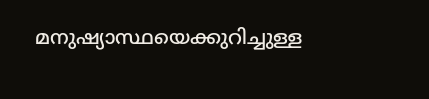മനുഷ്യാസ്ഥയെക്കുറിച്ചുള്ള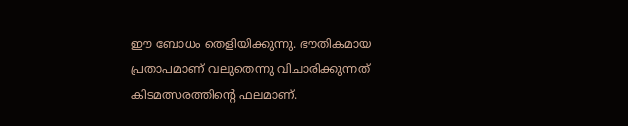ഈ ബോധം തെളിയിക്കുന്നു. ഭൗതികമായ പ്രതാപമാണ് വലുതെന്നു വിചാരിക്കുന്നത് കിടമത്സരത്തിന്റെ ഫലമാണ്.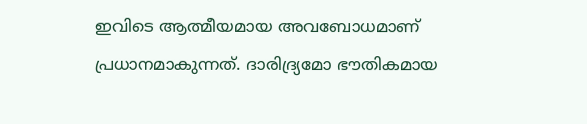ഇവിടെ ആത്മീയമായ അവബോധമാണ് പ്രധാനമാകുന്നത്. ദാരിദ്ര്യമോ ഭൗതികമായ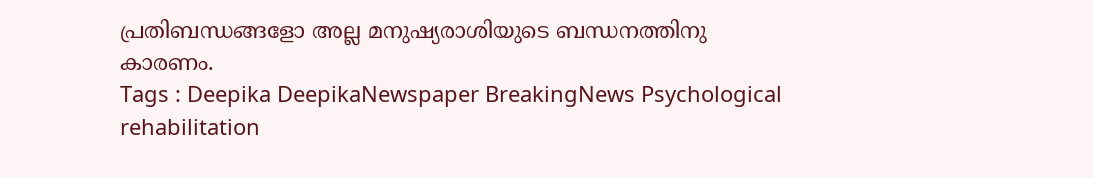പ്രതിബന്ധങ്ങളോ അല്ല മനുഷ്യരാശിയുടെ ബന്ധനത്തിനു കാരണം.
Tags : Deepika DeepikaNewspaper BreakingNews Psychological rehabilitation